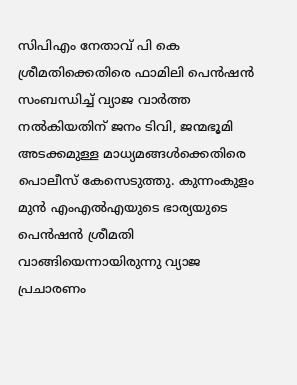സിപിഎം നേതാവ് പി കെ ശ്രീമതിക്കെതിരെ ഫാമിലി പെൻഷൻ സംബന്ധിച്ച് വ്യാജ വാർത്ത നൽകിയതിന് ജനം ടിവി, ജന്മഭൂമി അടക്കമുള്ള മാധ്യമങ്ങൾക്കെതിരെ പൊലീസ് കേസെടുത്തു. കുന്നംകുളം മുൻ എംഎൽഎയുടെ ഭാര്യയുടെ പെൻഷൻ ശ്രീമതി വാങ്ങിയെന്നായിരുന്നു വ്യാജ പ്രചാരണം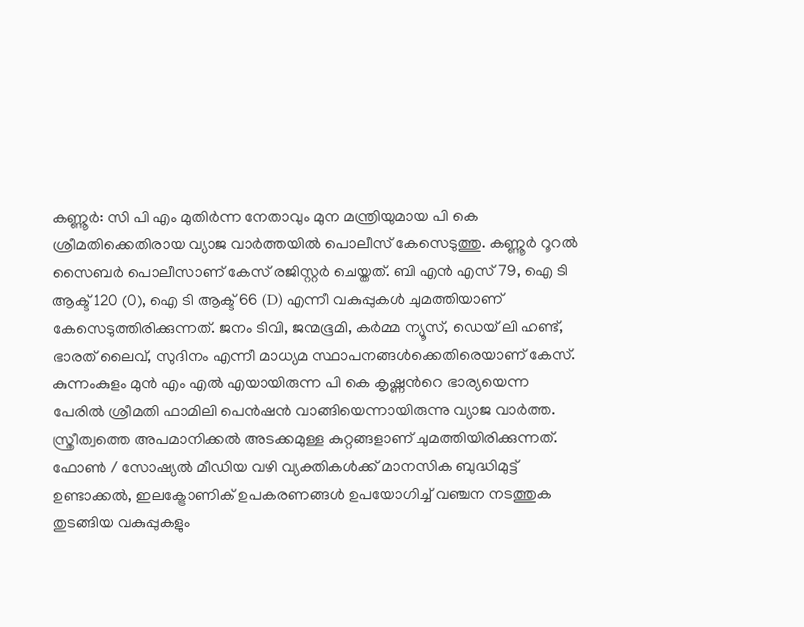കണ്ണൂർ: സി പി എം മുതിർന്ന നേതാവും മുന മന്ത്രിയുമായ പി കെ ശ്രീമതിക്കെതിരായ വ്യാജ വാർത്തയിൽ പൊലീസ് കേസെടുത്തു. കണ്ണൂർ റൂറൽ സൈബർ പൊലീസാണ് കേസ് രജിസ്റ്റർ ചെയ്തത്. ബി എൻ എസ് 79, ഐ ടി ആക്ട് 120 (0), ഐ ടി ആക്ട് 66 (D) എന്നീ വകുപ്പുകൾ ചുമത്തിയാണ് കേസെടുത്തിരിക്കുന്നത്. ജനം ടിവി, ജന്മഭൂമി, കർമ്മ ന്യൂസ്, ഡെയ് ലി ഹണ്ട്, ഭാരത് ലൈവ്, സുദിനം എന്നീ മാധ്യമ സ്ഥാപനങ്ങൾക്കെതിരെയാണ് കേസ്. കുന്നംകുളം മുൻ എം എൽ എയായിരുന്ന പി കെ കൃഷ്ണന്‍റെ ഭാര്യയെന്ന പേരിൽ ശ്രീമതി ഫാമിലി പെൻഷൻ വാങ്ങിയെന്നായിരുന്നു വ്യാജ വാർത്ത. സ്ത്രീത്വത്തെ അപമാനിക്കൽ അടക്കമുള്ള കുറ്റങ്ങളാണ് ചുമത്തിയിരിക്കുന്നത്. ഫോൺ / സോഷ്യൽ മീഡിയ വഴി വ്യക്തികൾക്ക് മാനസിക ബുദ്ധിമുട്ട് ഉണ്ടാക്കൽ, ഇലക്ട്രോണിക് ഉപകരണങ്ങൾ ഉപയോഗിച്ച് വഞ്ചന നടത്തുക തുടങ്ങിയ വകുപ്പുകളും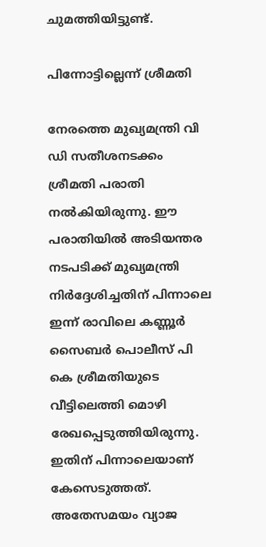ചുമത്തിയിട്ടുണ്ട്.

പിന്നോട്ടില്ലെന്ന് ശ്രീമതി

നേരത്തെ മുഖ്യമന്ത്രി വി ഡി സതീശനടക്കം ശ്രീമതി പരാതി നൽകിയിരുന്നു. ഈ പരാതിയിൽ അടിയന്തര നടപടിക്ക് മുഖ്യമന്ത്രി നിർദ്ദേശിച്ചതിന് പിന്നാലെ ഇന്ന് രാവിലെ കണ്ണൂർ സൈബർ പൊലീസ് പി കെ ശ്രീമതിയുടെ വീട്ടിലെത്തി മൊഴി രേഖപ്പെടുത്തിയിരുന്നു. ഇതിന് പിന്നാലെയാണ് കേസെടുത്തത്. അതേസമയം വ്യാജ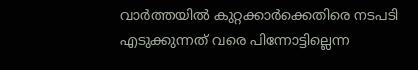വാർത്തയിൽ കുറ്റക്കാർക്കെതിരെ നടപടി എടുക്കുന്നത് വരെ പിന്നോട്ടില്ലെന്ന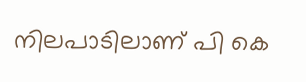നിലപാടിലാണ് പി കെ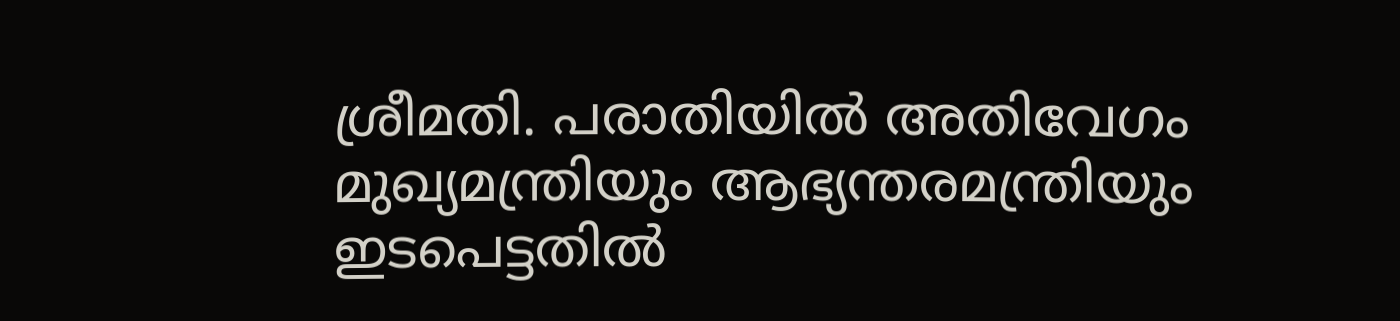ശ്രീമതി. പരാതിയിൽ അതിവേഗം മുഖ്യമന്ത്രിയും ആഭ്യന്തരമന്ത്രിയും ഇടപെട്ടതിൽ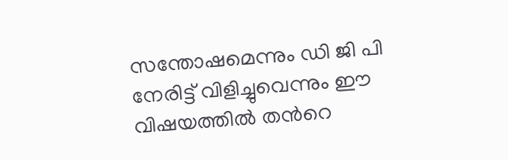സന്തോഷമെന്നും ഡി ജി പി നേരിട്ട് വിളിച്ചുവെന്നും ഈ വിഷയത്തിൽ തന്‍റെ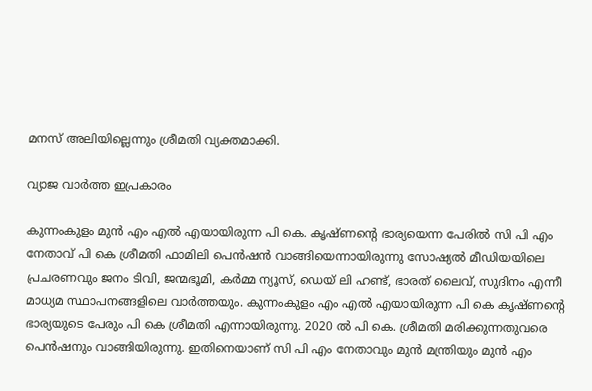മനസ് അലിയില്ലെന്നും ശ്രീമതി വ്യക്തമാക്കി.

വ്യാജ വാർത്ത ഇപ്രകാരം

കുന്നംകുളം മുൻ എം എൽ എയായിരുന്ന പി കെ. കൃഷ്ണന്‍റെ ഭാര്യയെന്ന പേരിൽ സി പി എം നേതാവ് പി കെ ശ്രീമതി ഫാമിലി പെൻഷൻ വാങ്ങിയെന്നായിരുന്നു സോഷ്യൽ മീഡിയയിലെ പ്രചരണവും ജനം ടിവി, ജന്മഭൂമി, കർമ്മ ന്യൂസ്, ഡെയ് ലി ഹണ്ട്, ഭാരത് ലൈവ്, സുദിനം എന്നീ മാധ്യമ സ്ഥാപനങ്ങളിലെ വാർത്തയും. കുന്നംകുളം എം എൽ എയായിരുന്ന പി കെ കൃഷ്ണന്‍റെ ഭാര്യയുടെ പേരും പി കെ ശ്രീമതി എന്നായിരുന്നു. 2020 ൽ പി കെ. ശ്രീമതി മരിക്കുന്നതുവരെ പെൻഷനും വാങ്ങിയിരുന്നു. ഇതിനെയാണ് സി പി എം നേതാവും മുൻ മന്ത്രിയും മുൻ എം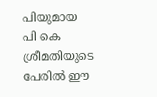പിയുമായ പി കെ ശ്രീമതിയുടെ പേരിൽ ഈ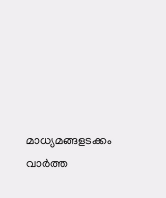മാധ്യമങ്ങളടക്കം വാർത്ത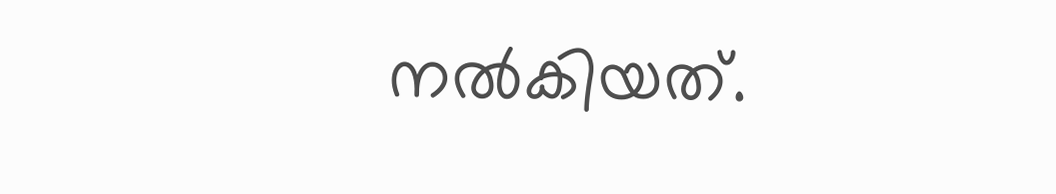നൽകിയത്.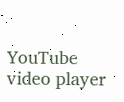YouTube video player